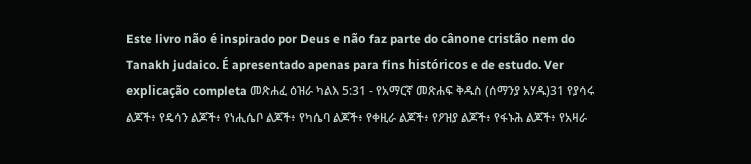Este livro não é inspirado por Deus e não faz parte do cânone cristão nem do Tanakh judaico. É apresentado apenas para fins históricos e de estudo. Ver explicação completa መጽሐፈ ዕዝራ ካልእ 5:31 - የአማርኛ መጽሐፍ ቅዱስ (ሰማንያ አሃዱ)31 የያሳሩ ልጆች፥ የዴሳን ልጆች፥ የነሒሴቦ ልጆች፥ የካሴባ ልጆች፥ የቀዚራ ልጆች፥ የዖዝያ ልጆች፥ የፋኑሕ ልጆች፥ የአዛራ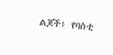ልጆች፥ የባስቲ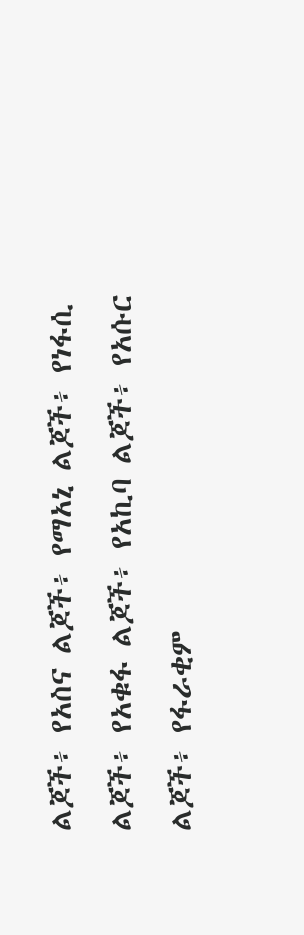ልጆች፥ የአስና ልጆች፥ የማአኒ ልጆች፥ የነፋሲ ልጆች፥ የአቁፋ ልጆች፥ የአኪባ ልጆች፥ የአሱር ልጆች፥ የፋራቂም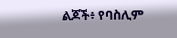ልጆች፥ የባስሊም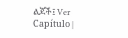ልጆች፤ Ver Capítulo |